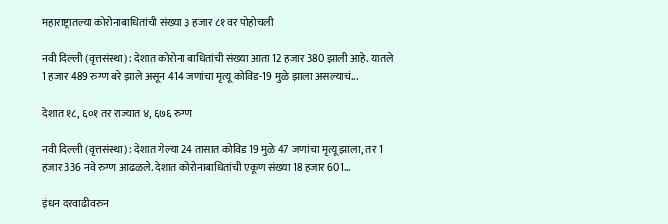महाराष्ट्रातल्या कोरोनाबाधितांची संख्या ३ हजार ८१ वर पोहोचली

नवी दिल्ली (वृत्तसंस्था) : देशात कोरोना बाधितांची संख्या आता 12 हजार 380 झाली आहे. यातले 1 हजार 489 रुग्ण बरे झाले असून 414 जणांचा मृत्यू कोविड-19 मुळे झाला असल्याचं...

देशात १८, ६०१ तर राज्यात ४, ६७६ रुग्ण

नवी दिल्ली (वृत्तसंस्था) : देशात गेल्या 24 तासात कोविड 19 मुळे 47 जणांचा मृत्यू झाला, तर 1 हजार 336 नवे रुग्ण आढळले. देशात कोरोनाबाधितांची एकूण संख्या 18 हजार 601...

इंधन दरवाढीवरुन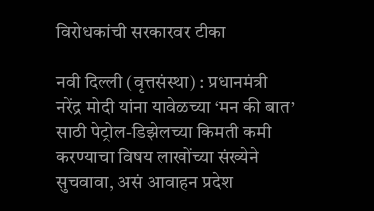विरोधकांची सरकारवर टीका

नवी दिल्ली (वृत्तसंस्था) : प्रधानमंत्री नरेंद्र मोदी यांना यावेळच्या ‘मन की बात’ साठी पेट्रोल-डिझेलच्या किमती कमी करण्याचा विषय लाखोंच्या संख्येने सुचवावा, असं आवाहन प्रदेश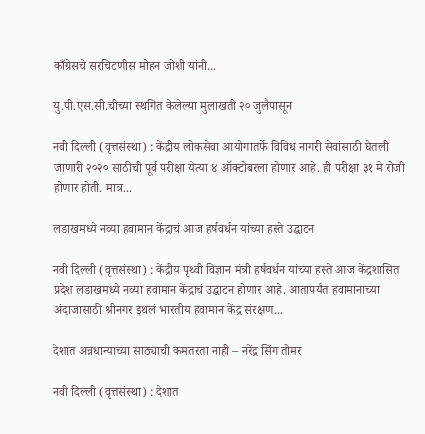काँग्रेसचे सरचिटणीस मोहन जोशी यांनी...

यु.पी.एस.सी.चीच्या स्थगित केलेल्या मुलाखती २० जुलैपासून

नवी दिल्ली (वृत्तसंस्था) : केंद्रीय लोकसेवा आयोगातर्फे विविध नागरी सेवांसाठी घेतली जाणारी २०२० साठीची पूर्व परीक्षा येत्या ४ ऑक्टोबरला होणार आहे. ही परीक्षा ३१ मे रोजी होणार होती. मात्र...

लडाखमध्ये नव्या हवामान केंद्राचं आज हर्षवर्धन यांच्या हस्ते उद्घाटन

नवी दिल्ली (वृत्तसंस्था) : केंद्रीय पृथ्वी विज्ञान मंत्री हर्षवर्धन यांच्या हस्ते आज केंद्रशासित प्रदेश लडाखमध्ये नव्या हवामान केंद्राचं उद्घाटन होणार आहे. आतापर्यंत हवामानाच्या अंदाजासाठी श्रीनगर इथलं भारतीय हवामान केंद्र संरक्षण...

देशात अन्नधान्याच्या साठ्याची कमतरता नाही – नरेंद्र सिंग तोमर

नवी दिल्ली (वृत्तसंस्था) : देशात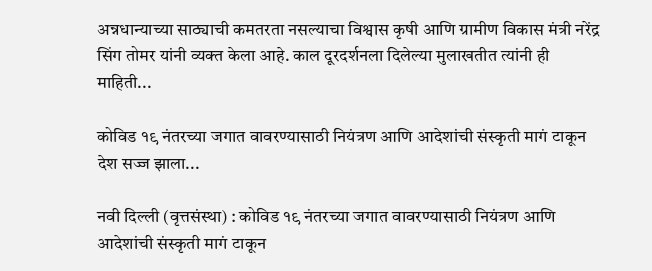अन्नधान्याच्या साठ्याची कमतरता नसल्याचा विश्वास कृषी आणि ग्रामीण विकास मंत्री नरेंद्र सिंग तोमर यांनी व्यक्त केला आहे. काल दूरदर्शनला दिलेल्या मुलाखतीत त्यांनी ही माहिती...

कोविड १९ नंतरच्या जगात वावरण्यासाठी नियंत्रण आणि आदेशांची संस्कृती मागं टाकून देश सज्ज झाला...

नवी दिल्ली (वृत्तसंस्था) : कोविड १९ नंतरच्या जगात वावरण्यासाठी नियंत्रण आणि आदेशांची संस्कृती मागं टाकून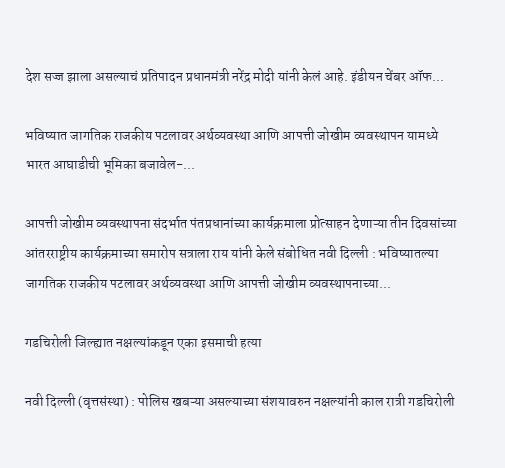देश सज्ज झाला असल्याचं प्रतिपादन प्रधानमंत्री नरेंद्र मोदी यांनी केलं आहे. इंडीयन चेंबर ऑफ...

भविष्यात जागतिक राजकीय पटलावर अर्थव्यवस्था आणि आपत्ती जोखीम व्यवस्थापन यामध्ये भारत आघाडीची भूमिका बजावेल-...

आपत्ती जोखीम व्यवस्थापना संदर्भात पंतप्रधानांच्या कार्यक्रमाला प्रोत्साहन देणाऱ्या तीन दिवसांच्या आंतरराष्ट्रीय कार्यक्रमाच्या समारोप सत्राला राय यांनी केले संबोधित नवी दिल्‍ली : भविष्यातल्या जागतिक राजकीय पटलावर अर्थव्यवस्था आणि आपत्ती जोखीम व्यवस्थापनाच्या...

गडचिरोली जिल्ह्यात नक्षल्यांकडून एका इसमाची हत्या

नवी दिल्ली (वृत्तसंस्था) : पोलिस खबऱ्या असल्याच्या संशयावरुन नक्षल्यांनी काल रात्री गडचिरोली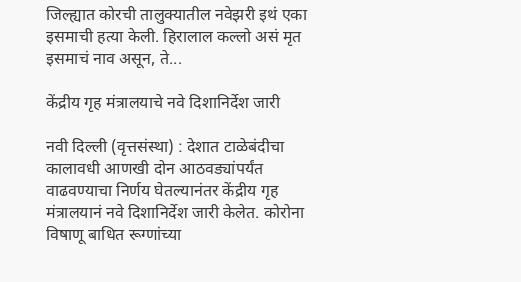जिल्ह्यात कोरची तालुक्यातील नवेझरी इथं एका इसमाची हत्या केली. हिरालाल कल्लो असं मृत इसमाचं नाव असून, ते...

केंद्रीय गृह मंत्रालयाचे नवे दिशानिर्देश जारी

नवी दिल्ली (वृत्तसंस्था) : देशात टाळेबंदीचा कालावधी आणखी दोन आठवड्यांपर्यंत वाढवण्याचा निर्णय घेतल्यानंतर केंद्रीय गृह मंत्रालयानं नवे दिशानिर्देश जारी केलेत. कोरोना विषाणू बाधित रूग्णांच्या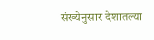संख्येनुसार देशातल्या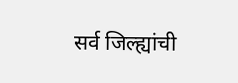सर्व जिल्ह्यांची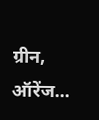ग्रीन, ऑरेंज...